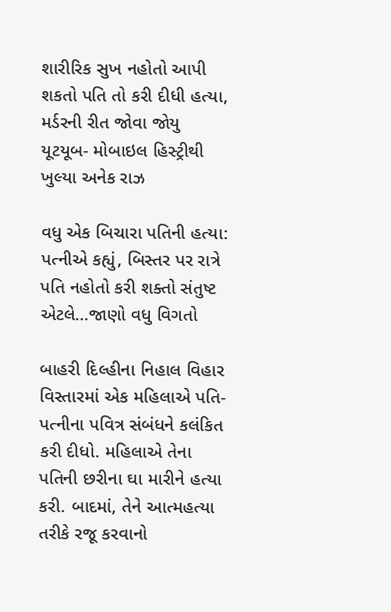શારીરિક સુખ નહોતો આપી શકતો પતિ તો કરી દીધી હત્યા, મર્ડરની રીત જોવા જોયુ યૂટયૂબ- મોબાઇલ હિસ્ટ્રીથી ખુલ્યા અનેક રાઝ

વધુ એક બિચારા પતિની હત્યા: પત્નીએ કહ્યું, બિસ્તર પર રાત્રે પતિ નહોતો કરી શક્તો સંતુષ્ટ એટલે…જાણો વધુ વિગતો

બાહરી દિલ્હીના નિહાલ વિહાર વિસ્તારમાં એક મહિલાએ પતિ-પત્નીના પવિત્ર સંબંધને કલંકિત કરી દીધો. મહિલાએ તેના પતિની છરીના ઘા મારીને હત્યા કરી. બાદમાં, તેને આત્મહત્યા તરીકે રજૂ કરવાનો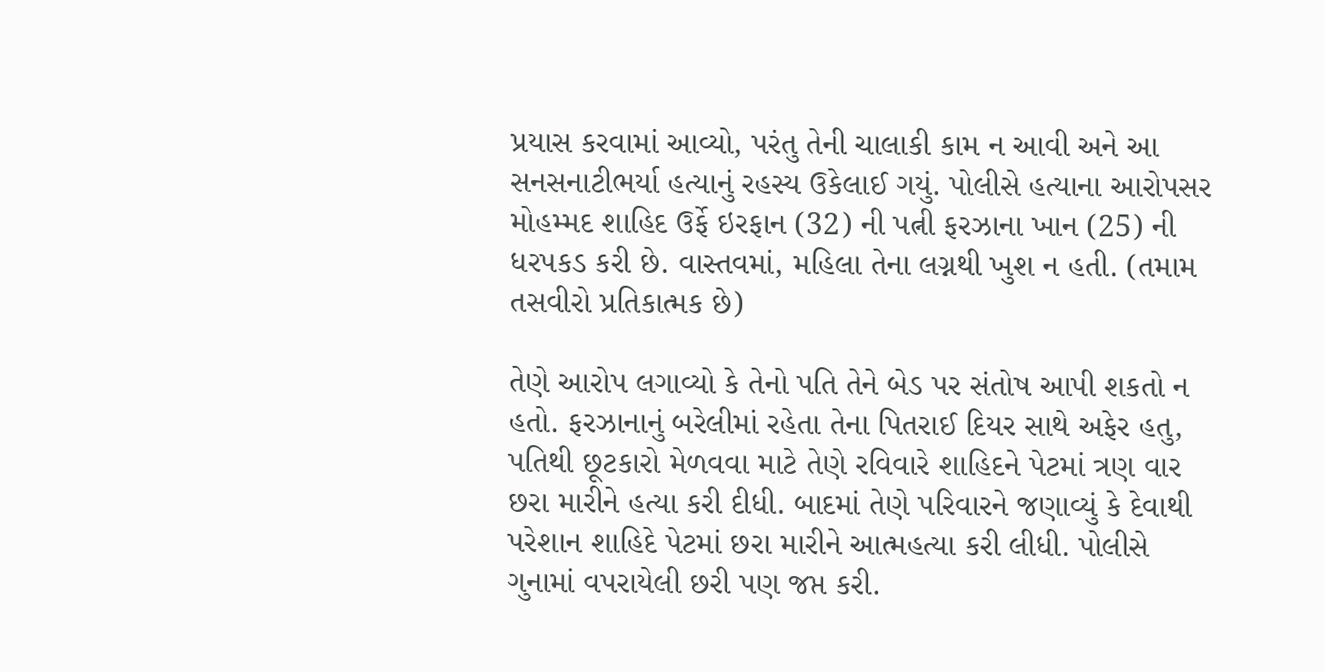પ્રયાસ કરવામાં આવ્યો, પરંતુ તેની ચાલાકી કામ ન આવી અને આ સનસનાટીભર્યા હત્યાનું રહસ્ય ઉકેલાઈ ગયું. પોલીસે હત્યાના આરોપસર મોહમ્મદ શાહિદ ઉર્ફે ઇરફાન (32) ની પત્ની ફરઝાના ખાન (25) ની ધરપકડ કરી છે. વાસ્તવમાં, મહિલા તેના લગ્નથી ખુશ ન હતી. (તમામ તસવીરો પ્રતિકાત્મક છે)

તેણે આરોપ લગાવ્યો કે તેનો પતિ તેને બેડ પર સંતોષ આપી શકતો ન હતો. ફરઝાનાનું બરેલીમાં રહેતા તેના પિતરાઈ દિયર સાથે અફેર હતુ, પતિથી છૂટકારો મેળવવા માટે તેણે રવિવારે શાહિદને પેટમાં ત્રણ વાર છરા મારીને હત્યા કરી દીધી. બાદમાં તેણે પરિવારને જણાવ્યું કે દેવાથી પરેશાન શાહિદે પેટમાં છરા મારીને આત્મહત્યા કરી લીધી. પોલીસે ગુનામાં વપરાયેલી છરી પણ જપ્ત કરી.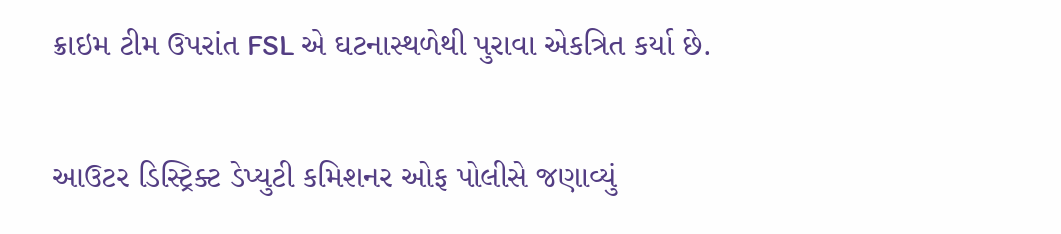ક્રાઇમ ટીમ ઉપરાંત FSL એ ઘટનાસ્થળેથી પુરાવા એકત્રિત કર્યા છે.

આઉટર ડિસ્ટ્રિક્ટ ડેપ્યુટી કમિશનર ઓફ પોલીસે જણાવ્યું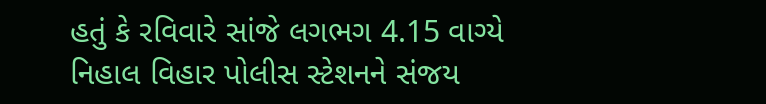હતું કે રવિવારે સાંજે લગભગ 4.15 વાગ્યે નિહાલ વિહાર પોલીસ સ્ટેશનને સંજય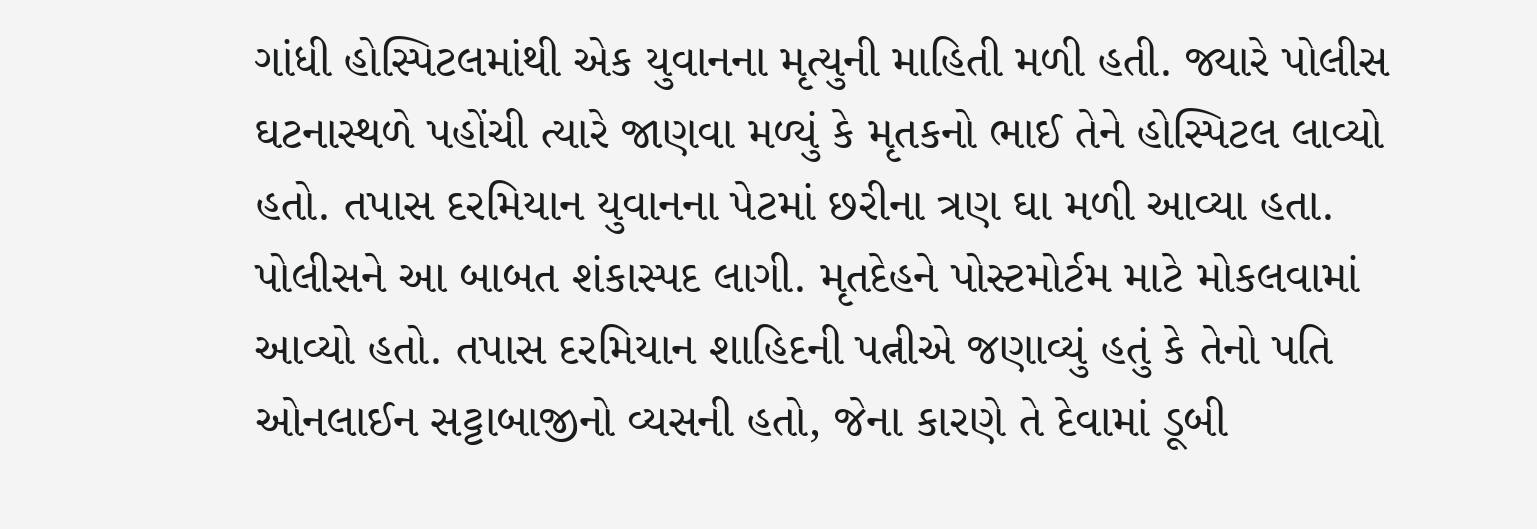ગાંધી હોસ્પિટલમાંથી એક યુવાનના મૃત્યુની માહિતી મળી હતી. જ્યારે પોલીસ ઘટનાસ્થળે પહોંચી ત્યારે જાણવા મળ્યું કે મૃતકનો ભાઈ તેને હોસ્પિટલ લાવ્યો હતો. તપાસ દરમિયાન યુવાનના પેટમાં છરીના ત્રણ ઘા મળી આવ્યા હતા. પોલીસને આ બાબત શંકાસ્પદ લાગી. મૃતદેહને પોસ્ટમોર્ટમ માટે મોકલવામાં આવ્યો હતો. તપાસ દરમિયાન શાહિદની પત્નીએ જણાવ્યું હતું કે તેનો પતિ ઓનલાઈન સટ્ટાબાજીનો વ્યસની હતો, જેના કારણે તે દેવામાં ડૂબી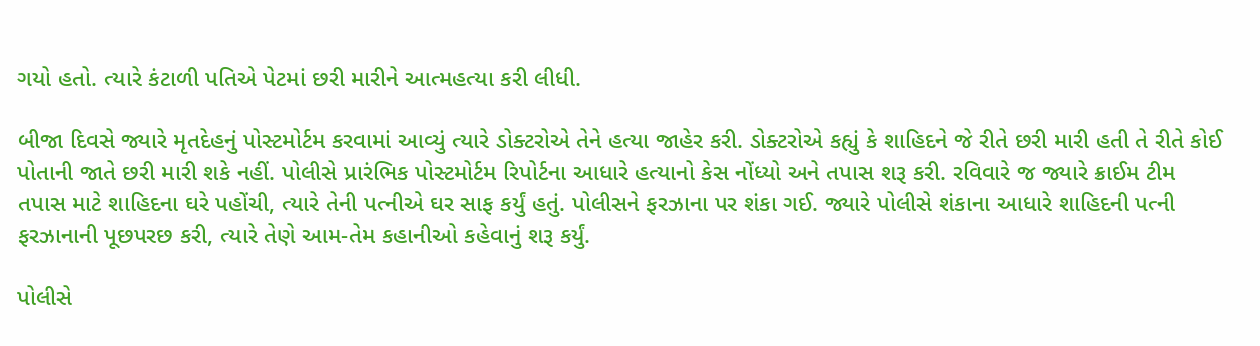ગયો હતો. ત્યારે કંટાળી પતિએ પેટમાં છરી મારીને આત્મહત્યા કરી લીધી.

બીજા દિવસે જ્યારે મૃતદેહનું પોસ્ટમોર્ટમ કરવામાં આવ્યું ત્યારે ડોક્ટરોએ તેને હત્યા જાહેર કરી. ડોક્ટરોએ કહ્યું કે શાહિદને જે રીતે છરી મારી હતી તે રીતે કોઈ પોતાની જાતે છરી મારી શકે નહીં. પોલીસે પ્રારંભિક પોસ્ટમોર્ટમ રિપોર્ટના આધારે હત્યાનો કેસ નોંધ્યો અને તપાસ શરૂ કરી. રવિવારે જ જ્યારે ક્રાઈમ ટીમ તપાસ માટે શાહિદના ઘરે પહોંચી, ત્યારે તેની પત્નીએ ઘર સાફ કર્યું હતું. પોલીસને ફરઝાના પર શંકા ગઈ. જ્યારે પોલીસે શંકાના આધારે શાહિદની પત્ની ફરઝાનાની પૂછપરછ કરી, ત્યારે તેણે આમ-તેમ કહાનીઓ કહેવાનું શરૂ કર્યું.

પોલીસે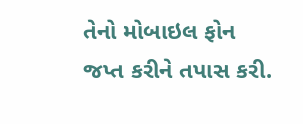તેનો મોબાઇલ ફોન જપ્ત કરીને તપાસ કરી.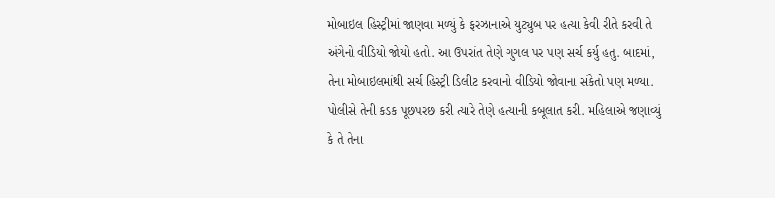મોબાઇલ હિસ્ટ્રીમાં જાણવા મળ્યું કે ફરઝાનાએ યુટ્યુબ પર હત્યા કેવી રીતે કરવી તે અંગેનો વીડિયો જોયો હતો. આ ઉપરાંત તેણે ગુગલ પર પણ સર્ચ કર્યુ હતુ. બાદમાં, તેના મોબાઇલમાંથી સર્ચ હિસ્ટ્રી ડિલીટ કરવાનો વીડિયો જોવાના સંકેતો પણ મળ્યા. પોલીસે તેની કડક પૂછપરછ કરી ત્યારે તેણે હત્યાની કબૂલાત કરી. મહિલાએ જણાવ્યું કે તે તેના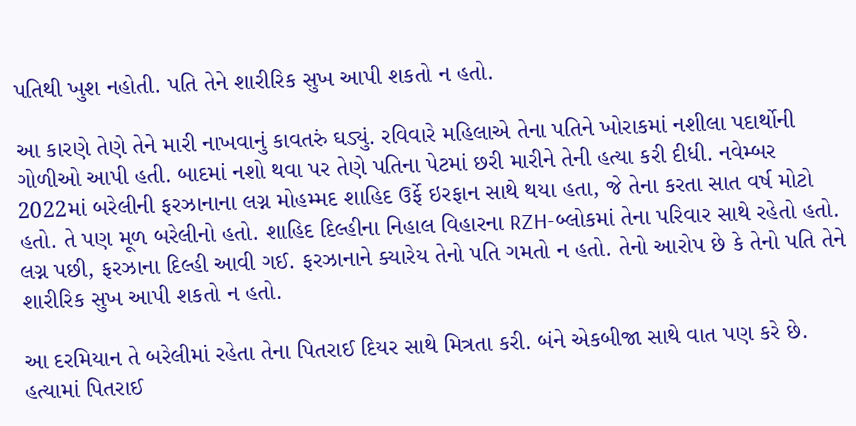પતિથી ખુશ નહોતી. પતિ તેને શારીરિક સુખ આપી શકતો ન હતો.

આ કારણે તેણે તેને મારી નાખવાનું કાવતરું ઘડ્યું. રવિવારે મહિલાએ તેના પતિને ખોરાકમાં નશીલા પદાર્થોની ગોળીઓ આપી હતી. બાદમાં નશો થવા પર તેણે પતિના પેટમાં છરી મારીને તેની હત્યા કરી દીધી. નવેમ્બર 2022માં બરેલીની ફરઝાનાના લગ્ન મોહમ્મદ શાહિદ ઉર્ફે ઇરફાન સાથે થયા હતા, જે તેના કરતા સાત વર્ષ મોટો હતો. તે પણ મૂળ બરેલીનો હતો. શાહિદ દિલ્હીના નિહાલ વિહારના RZH-બ્લોકમાં તેના પરિવાર સાથે રહેતો હતો. લગ્ન પછી, ફરઝાના દિલ્હી આવી ગઈ. ફરઝાનાને ક્યારેય તેનો પતિ ગમતો ન હતો. તેનો આરોપ છે કે તેનો પતિ તેને શારીરિક સુખ આપી શકતો ન હતો.

આ દરમિયાન તે બરેલીમાં રહેતા તેના પિતરાઈ દિયર સાથે મિત્રતા કરી. બંને એકબીજા સાથે વાત પણ કરે છે. હત્યામાં પિતરાઈ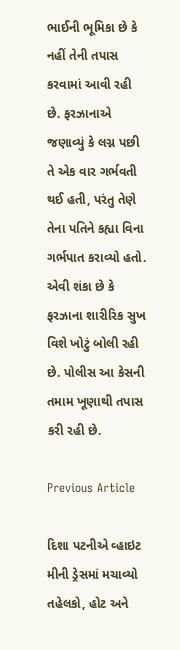ભાઈની ભૂમિકા છે કે નહીં તેની તપાસ કરવામાં આવી રહી છે. ફરઝાનાએ જણાવ્યું કે લગ્ન પછી તે એક વાર ગર્ભવતી થઈ હતી, પરંતુ તેણે તેના પતિને કહ્યા વિના ગર્ભપાત કરાવ્યો હતો. એવી શંકા છે કે ફરઝાના શારીરિક સુખ વિશે ખોટું બોલી રહી છે. પોલીસ આ કેસની તમામ ખૂણાથી તપાસ કરી રહી છે.

Previous Article

દિશા પટનીએ વ્હાઇટ મીની ડ્રેસમાં મચાવ્યો તહેલકો, હોટ અને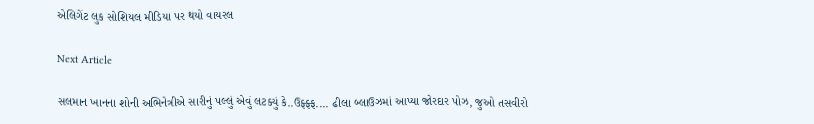એલિગેંટ લુક સોશિયલ મીડિયા પર થયો વાયરલ

Next Article

સલમાન ખાનના શોની અભિનેત્રીએ સારીનું પલ્લું એવું લટક્યું કે..ઉફ્ફ્ફ.... ઢીલા બ્લાઉઝમાં આપ્યા જોરદાર પોઝ, જુઓ તસવીરો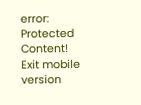error: Protected Content!
Exit mobile version